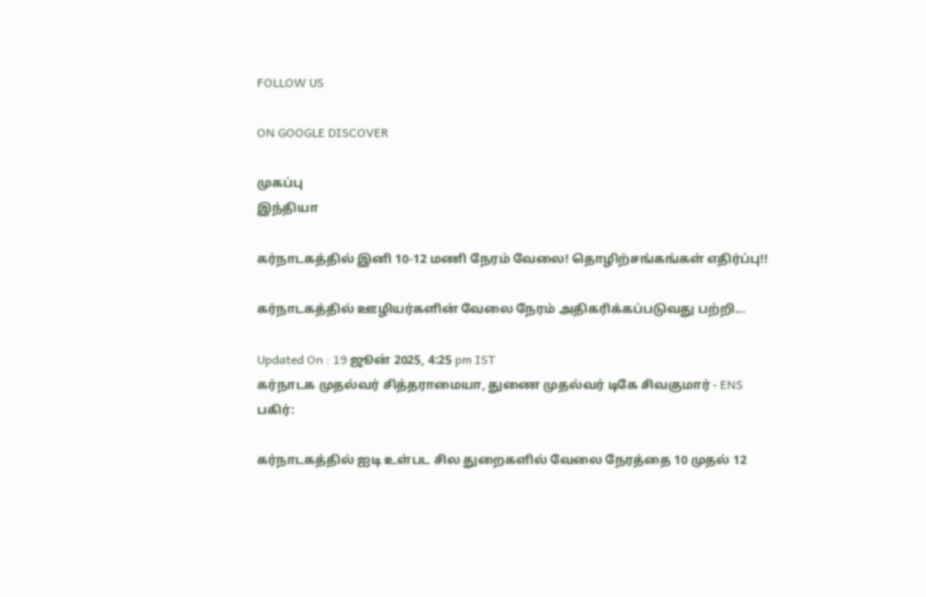FOLLOW US

ON GOOGLE DISCOVER

முகப்பு
இந்தியா

கர்நாடகத்தில் இனி 10-12 மணி நேரம் வேலை! தொழிற்சங்கங்கள் எதிர்ப்பு!!

கர்நாடகத்தில் ஊழியர்களின் வேலை நேரம் அதிகரிக்கப்படுவது பற்றி...

Updated On : 19 ஜூன் 2025, 4:25 pm IST
கர்நாடக முதல்வர் சித்தராமையா, துணை முதல்வர் டிகே சிவகுமார் - ENS
பகிர்:

கர்நாடகத்தில் ஐடி உள்பட சில துறைகளில் வேலை நேரத்தை 10 முதல் 12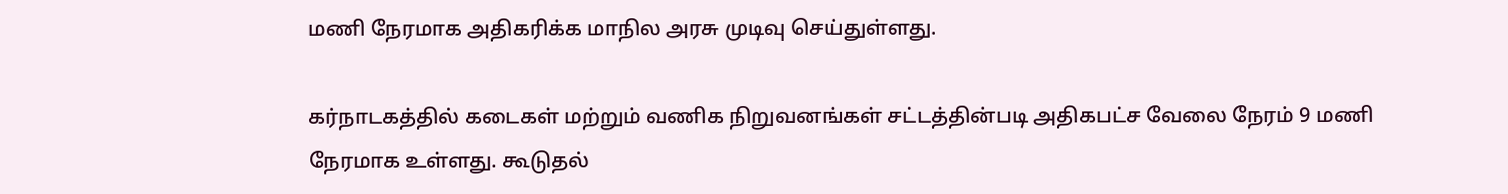மணி நேரமாக அதிகரிக்க மாநில அரசு முடிவு செய்துள்ளது.

கர்நாடகத்தில் கடைகள் மற்றும் வணிக நிறுவனங்கள் சட்டத்தின்படி அதிகபட்ச வேலை நேரம் 9 மணி நேரமாக உள்ளது. கூடுதல்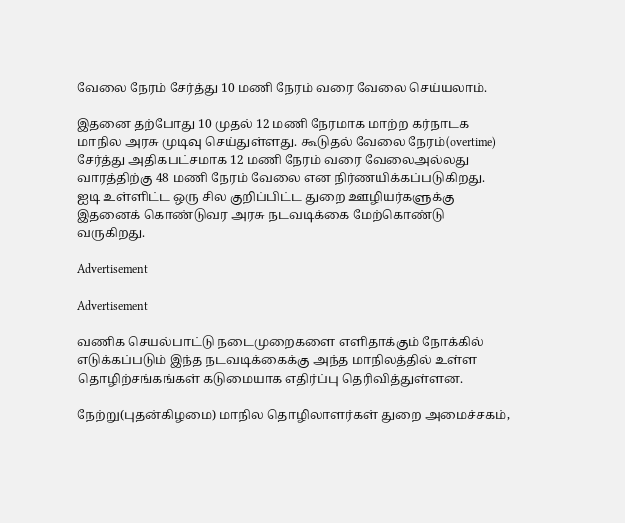வேலை நேரம் சேர்த்து 10 மணி நேரம் வரை வேலை செய்யலாம்.

இதனை தற்போது 10 முதல் 12 மணி நேரமாக மாற்ற கர்நாடக மாநில அரசு முடிவு செய்துள்ளது. கூடுதல் வேலை நேரம்(overtime) சேர்த்து அதிகபட்சமாக 12 மணி நேரம் வரை வேலைஅல்லது வாரத்திற்கு 48 மணி நேரம் வேலை என நிர்ணயிக்கப்படுகிறது. ஐடி உள்ளிட்ட ஒரு சில குறிப்பிட்ட துறை ஊழியர்களுக்கு இதனைக் கொண்டுவர அரசு நடவடிக்கை மேற்கொண்டு வருகிறது.

Advertisement

Advertisement

வணிக செயல்பாட்டு நடைமுறைகளை எளிதாக்கும் நோக்கில் எடுக்கப்படும் இந்த நடவடிக்கைக்கு அந்த மாநிலத்தில் உள்ள தொழிற்சங்கங்கள் கடுமையாக எதிர்ப்பு தெரிவித்துள்ளன.

நேற்று(புதன்கிழமை) மாநில தொழிலாளர்கள் துறை அமைச்சகம்,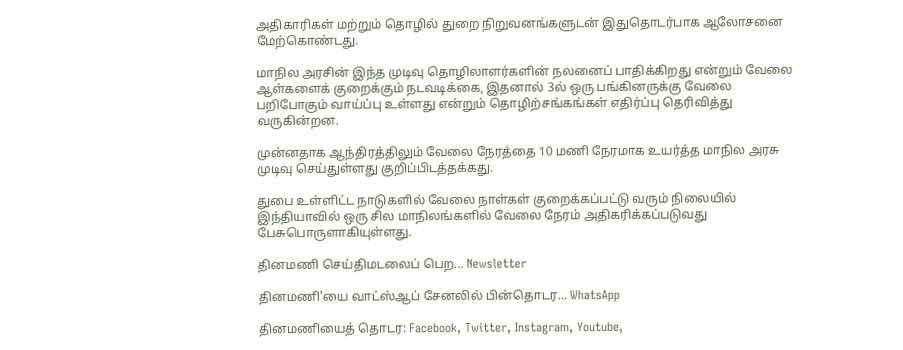அதிகாரிகள் மற்றும் தொழில் துறை நிறுவனங்களுடன் இதுதொடர்பாக ஆலோசனை மேற்கொண்டது.

மாநில அரசின் இந்த முடிவு தொழிலாளர்களின் நலனைப் பாதிக்கிறது என்றும் வேலை ஆள்களைக் குறைக்கும் நடவடிக்கை, இதனால் 3ல் ஒரு பங்கினருக்கு வேலை பறிபோகும் வாய்ப்பு உள்ளது என்றும் தொழிற்சங்கங்கள் எதிர்ப்பு தெரிவித்து வருகின்றன.

முன்னதாக ஆந்திரத்திலும் வேலை நேரத்தை 10 மணி நேரமாக உயர்த்த மாநில அரசு முடிவு செய்துள்ளது குறிப்பிடத்தக்கது.

துபை உள்ளிட்ட நாடுகளில் வேலை நாள்கள் குறைக்கப்பட்டு வரும் நிலையில் இந்தியாவில் ஒரு சில மாநிலங்களில் வேலை நேரம் அதிகரிக்கப்படுவது பேசுபொருளாகியுள்ளது.

தினமணி செய்திமடலைப் பெற... Newsletter

தினமணி'யை வாட்ஸ்ஆப் சேனலில் பின்தொடர... WhatsApp

தினமணியைத் தொடர: Facebook, Twitter, Instagram, Youtube,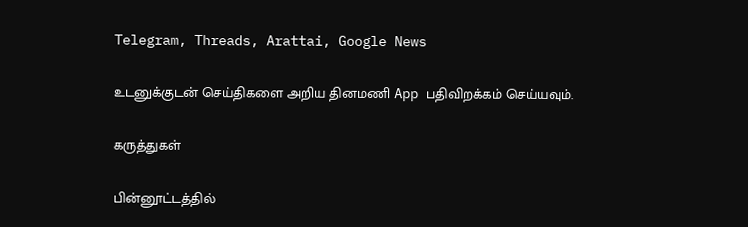Telegram, Threads, Arattai, Google News

உடனுக்குடன் செய்திகளை அறிய தினமணி App பதிவிறக்கம் செய்யவும்.

கருத்துகள்

பின்னூட்டத்தில்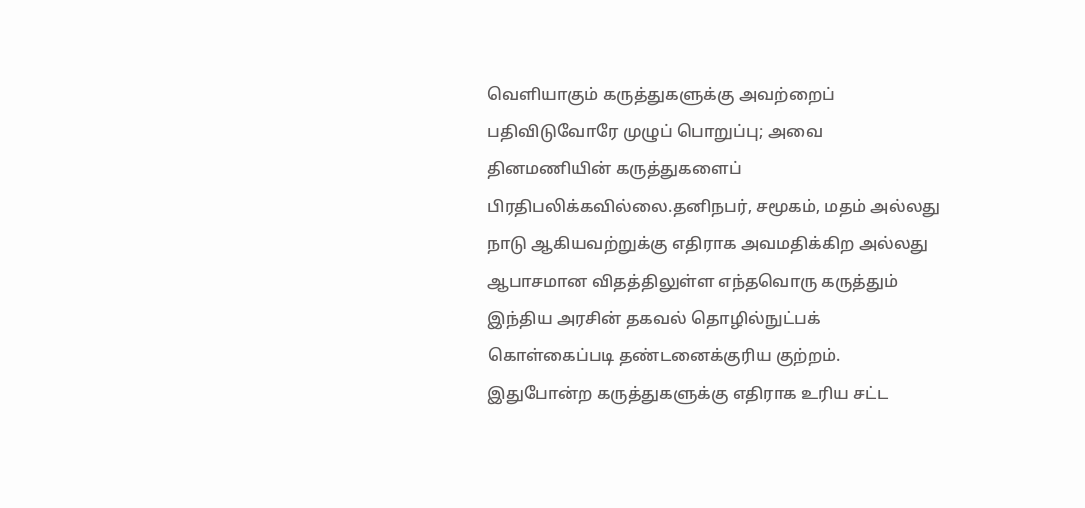வெளியாகும் கருத்துகளுக்கு அவற்றைப் பதிவிடுவோரே முழுப் பொறுப்பு; அவை தினமணியின் கருத்துகளைப் பிரதிபலிக்கவில்லை.தனிநபர், சமூகம், மதம் அல்லது நாடு ஆகியவற்றுக்கு எதிராக அவமதிக்கிற அல்லது ஆபாசமான விதத்திலுள்ள எந்தவொரு கருத்தும் இந்திய அரசின் தகவல் தொழில்நுட்பக் கொள்கைப்படி தண்டனைக்குரிய குற்றம். இதுபோன்ற கருத்துகளுக்கு எதிராக உரிய சட்ட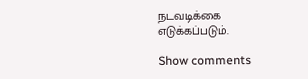நடவடிக்கை எடுக்கப்படும்.

Show comments